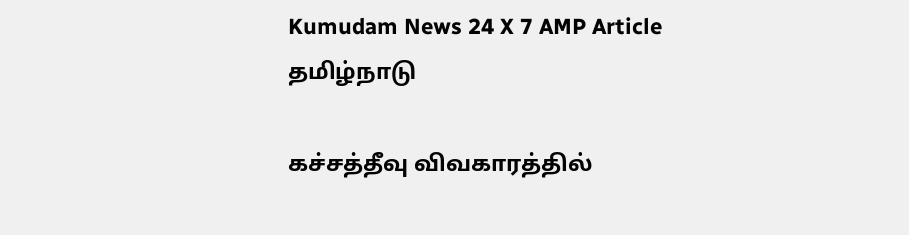Kumudam News 24 X 7 AMP Article
தமிழ்நாடு

கச்சத்தீவு விவகாரத்தில்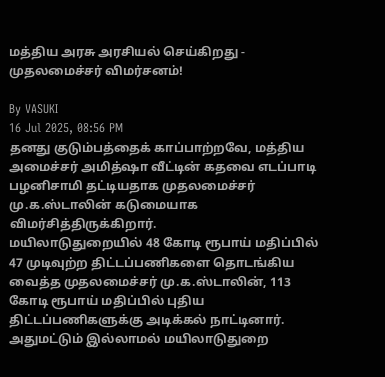மத்திய அரசு அரசியல் செய்கிறது - முதலமைச்சர் விமர்சனம்!

By VASUKI
16 Jul 2025, 08:56 PM
தனது குடும்பத்தைக் காப்பாற்றவே, மத்திய அமைச்சர் அமித்ஷா வீட்டின் கதவை எடப்பாடி பழனிசாமி தட்டியதாக முதலமைச்சர் மு.க.ஸ்டாலின் கடுமையாக விமர்சித்திருக்கிறார்.
மயிலாடுதுறையில் 48 கோடி ரூபாய் மதிப்பில் 47 முடிவுற்ற திட்டப்பணிகளை தொடங்கிய வைத்த முதலமைச்சர் மு.க.ஸ்டாலின், 113 கோடி ரூபாய் மதிப்பில் புதிய திட்டப்பணிகளுக்கு அடிக்கல் நாட்டினார். அதுமட்டும் இல்லாமல் மயிலாடுதுறை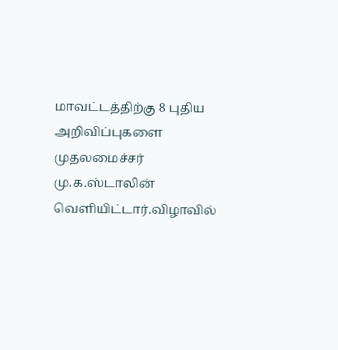மாவட்டத்திற்கு 8 புதிய அறிவிப்புகளை முதலமைச்சர் மு.க.ஸ்டாலின் வெளியிட்டார்.விழாவில்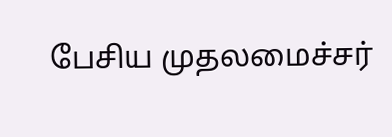பேசிய முதலமைச்சர்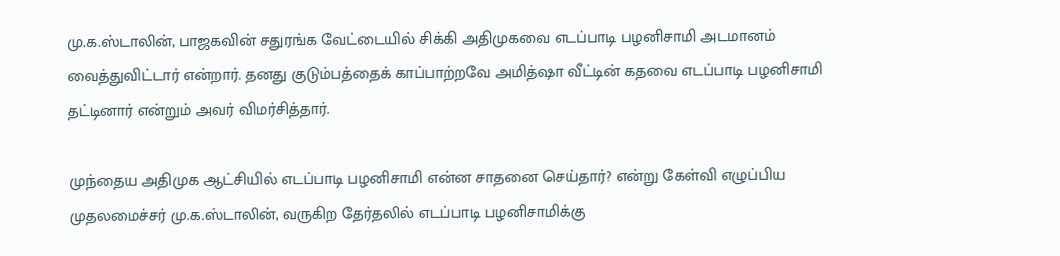மு.க.ஸ்டாலின், பாஜகவின் சதுரங்க வேட்டையில் சிக்கி அதிமுகவை எடப்பாடி பழனிசாமி அடமானம் வைத்துவிட்டார் என்றார். தனது குடும்பத்தைக் காப்பாற்றவே அமித்ஷா வீட்டின் கதவை எடப்பாடி பழனிசாமி தட்டினார் என்றும் அவர் விமர்சித்தார்.

முந்தைய அதிமுக ஆட்சியில் எடப்பாடி பழனிசாமி என்ன சாதனை செய்தார்? என்று கேள்வி எழுப்பிய முதலமைச்சர் மு.க.ஸ்டாலின், வருகிற தேர்தலில் எடப்பாடி பழனிசாமிக்கு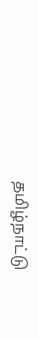தமிழ்நாட்டு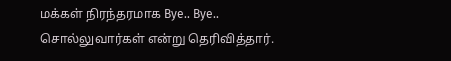மக்கள் நிரந்தரமாக Bye.. Bye.. சொல்லுவார்கள் என்று தெரிவித்தார்.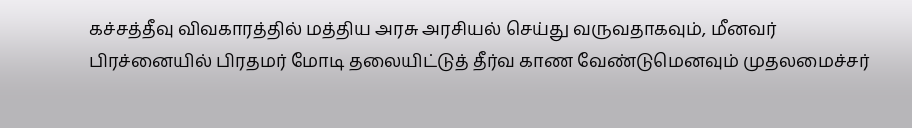கச்சத்தீவு விவகாரத்தில் மத்திய அரசு அரசியல் செய்து வருவதாகவும், மீனவர் பிரச்னையில் பிரதமர் மோடி தலையிட்டுத் தீர்வ காண வேண்டுமெனவும் முதலமைச்சர்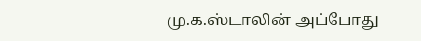மு.க.ஸ்டாலின் அப்போது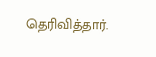தெரிவித்தார்.